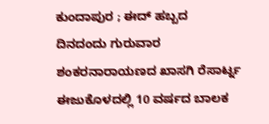ಕುಂದಾಪುರ ; ಈದ್ ಹಬ್ಬದ ದಿನದಂದು ಗುರುವಾರ ಶಂಕರನಾರಾಯಣದ ಖಾಸಗಿ ರೆಸಾರ್ಟ್ನ ಈಜುಕೊಳದಲ್ಲಿ 10 ವರ್ಷದ ಬಾಲಕ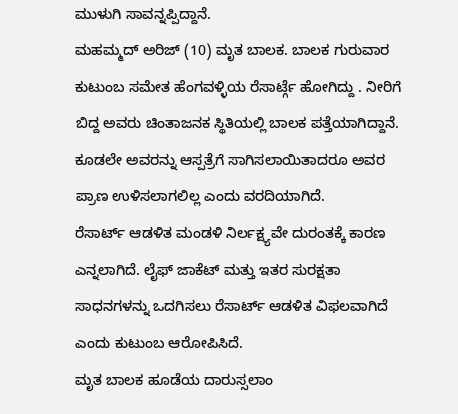ಮುಳುಗಿ ಸಾವನ್ನಪ್ಪಿದ್ದಾನೆ.
ಮಹಮ್ಮದ್ ಅರಿಜ್ (10) ಮೃತ ಬಾಲಕ. ಬಾಲಕ ಗುರುವಾರ ಕುಟುಂಬ ಸಮೇತ ಹೆಂಗವಳ್ಳಿಯ ರೆಸಾರ್ಟ್ಗೆ ಹೋಗಿದ್ದು . ನೀರಿಗೆ ಬಿದ್ದ ಅವರು ಚಿಂತಾಜನಕ ಸ್ಥಿತಿಯಲ್ಲಿ ಬಾಲಕ ಪತ್ತೆಯಾಗಿದ್ದಾನೆ. ಕೂಡಲೇ ಅವರನ್ನು ಆಸ್ಪತ್ರೆಗೆ ಸಾಗಿಸಲಾಯಿತಾದರೂ ಅವರ ಪ್ರಾಣ ಉಳಿಸಲಾಗಲಿಲ್ಲ ಎಂದು ವರದಿಯಾಗಿದೆ.
ರೆಸಾರ್ಟ್ ಆಡಳಿತ ಮಂಡಳಿ ನಿರ್ಲಕ್ಷ್ಯವೇ ದುರಂತಕ್ಕೆ ಕಾರಣ ಎನ್ನಲಾಗಿದೆ. ಲೈಫ್ ಜಾಕೆಟ್ ಮತ್ತು ಇತರ ಸುರಕ್ಷತಾ ಸಾಧನಗಳನ್ನು ಒದಗಿಸಲು ರೆಸಾರ್ಟ್ ಆಡಳಿತ ವಿಫಲವಾಗಿದೆ ಎಂದು ಕುಟುಂಬ ಆರೋಪಿಸಿದೆ.
ಮೃತ ಬಾಲಕ ಹೂಡೆಯ ದಾರುಸ್ಸಲಾಂ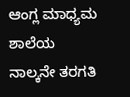ಆಂಗ್ಲ ಮಾಧ್ಯಮ ಶಾಲೆಯ ನಾಲ್ಕನೇ ತರಗತಿ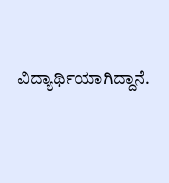ವಿದ್ಯಾರ್ಥಿಯಾಗಿದ್ದಾನೆ.